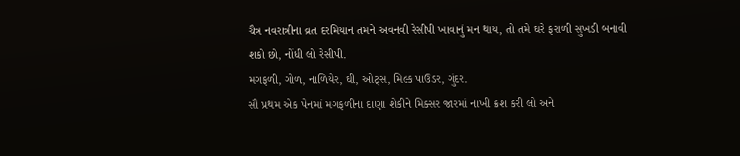ચૈત્ર નવરાત્રીના વ્રત દરમિયાન તમને અવનવી રેસીપી ખાવાનું મન થાય, તો તમે ઘરે ફરાળી સુખડી બનાવી શકો છો, નોંધી લો રેસીપી.
મગફળી, ગોળ, નાળિયેર, ઘી, ઓટ્સ, મિલ્ક પાઉડર, ગુંદર.
સૌ પ્રથમ એક પેનમાં મગફળીના દાણા શેકીને મિક્સર જારમાં નાખી ક્રશ કરી લો અને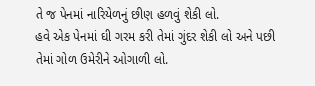તે જ પેનમાં નારિયેળનું છીણ હળવું શેકી લો.
હવે એક પેનમાં ઘી ગરમ કરી તેમાં ગુંદર શેકી લો અને પછી તેમાં ગોળ ઉમેરીને ઓગાળી લો.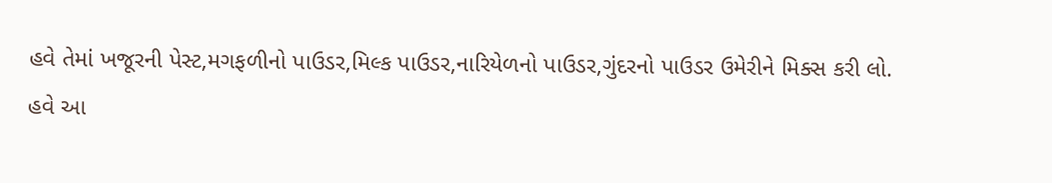હવે તેમાં ખજૂરની પેસ્ટ,મગફળીનો પાઉડર,મિલ્ક પાઉડર,નારિયેળનો પાઉડર,ગુંદરનો પાઉડર ઉમેરીને મિક્સ કરી લો.
હવે આ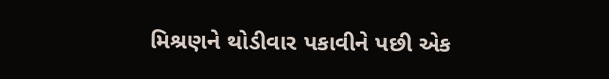મિશ્રણને થોડીવાર પકાવીને પછી એક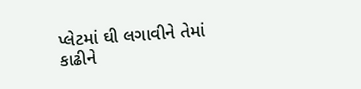પ્લેટમાં ઘી લગાવીને તેમાં કાઢીને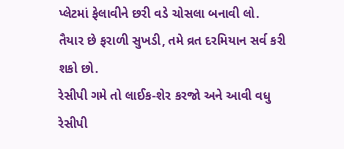પ્લેટમાં ફેલાવીને છરી વડે ચોસલા બનાવી લો.
તૈયાર છે ફરાળી સુખડી, તમે વ્રત દરમિયાન સર્વ કરી શકો છો.
રેસીપી ગમે તો લાઈક-શેર કરજો અને આવી વધુ રેસીપી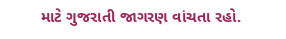માટે ગુજરાતી જાગરણ વાંચતા રહો.